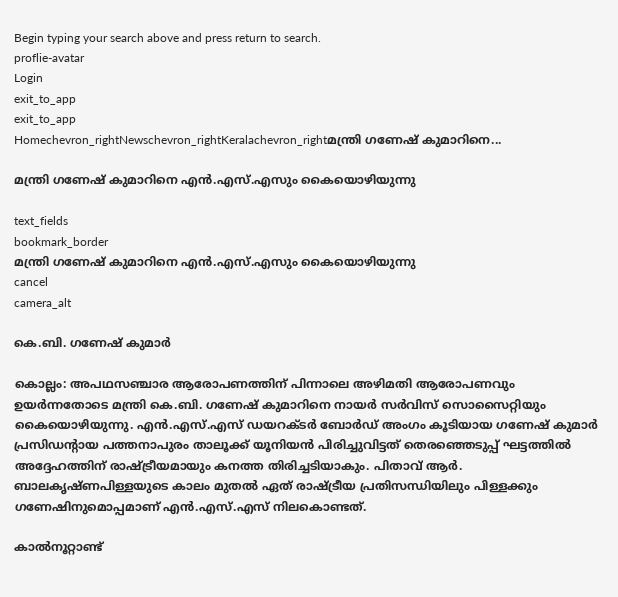Begin typing your search above and press return to search.
proflie-avatar
Login
exit_to_app
exit_to_app
Homechevron_rightNewschevron_rightKeralachevron_rightമന്ത്രി ഗണേഷ് കുമാറിനെ...

മന്ത്രി ഗണേഷ് കുമാറിനെ എൻ.എസ്.എസും കൈയൊഴിയുന്നു

text_fields
bookmark_border
മന്ത്രി ഗണേഷ് കുമാറിനെ എൻ.എസ്.എസും കൈയൊഴിയുന്നു
cancel
camera_alt

കെ.ബി. ഗണേഷ് കുമാർ

കൊല്ലം: അപഥസഞ്ചാര ആരോപണത്തിന് പിന്നാലെ അഴിമതി ആരോപണവും ഉയർന്നതോടെ മന്ത്രി കെ.ബി. ഗണേഷ് കുമാറിനെ നായർ സർവിസ് സൊസൈറ്റിയും കൈയൊഴിയുന്നു. എൻ.എസ്.എസ് ഡയറക്ടർ ബോർഡ് അംഗം കൂടിയായ ഗണേഷ് കുമാർ പ്രസിഡന്‍റായ പത്തനാപുരം താലൂക്ക് യൂനിയൻ പിരിച്ചുവിട്ടത് തെരഞ്ഞെടുപ്പ് ഘട്ടത്തിൽ അദ്ദേഹത്തിന് രാഷ്ട്രീയമായും കനത്ത തിരിച്ചടിയാകും. പിതാവ് ആർ. ബാലകൃഷ്ണപിള്ളയുടെ കാലം മുതൽ ഏത് രാഷ്ട്രീയ പ്രതിസന്ധിയിലും പിള്ളക്കും ഗണേഷിനുമൊപ്പമാണ് എൻ.എസ്.എസ് നിലകൊണ്ടത്.

കാൽനൂറ്റാണ്ട്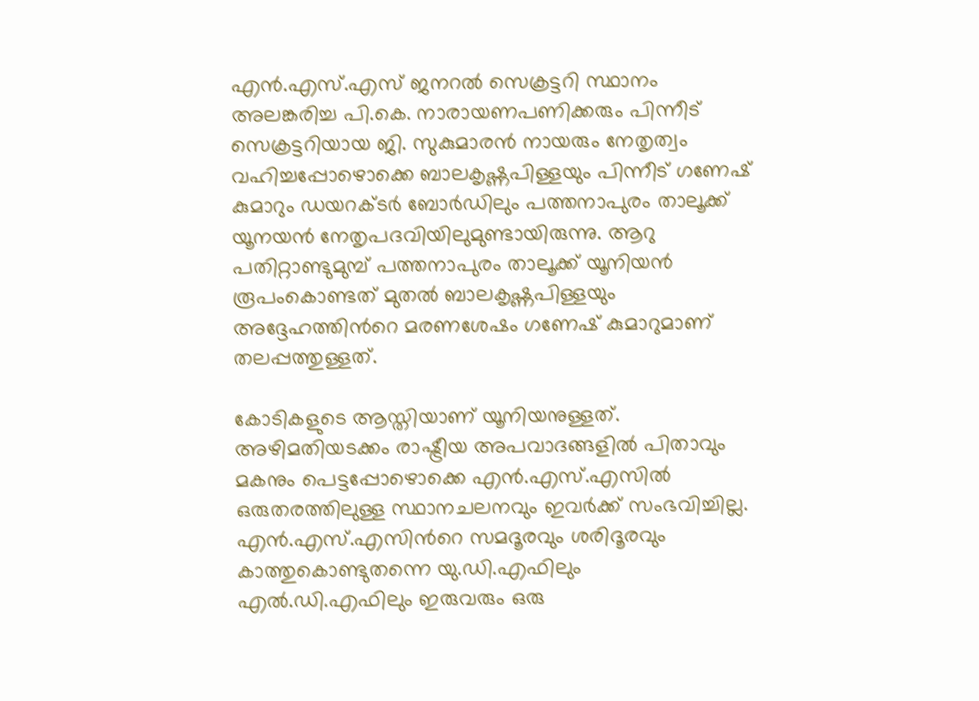എൻ.എസ്.എസ് ജനറൽ സെക്രട്ടറി സ്ഥാനം അലങ്കരിച്ച പി.കെ. നാരായണപണിക്കരും പിന്നീട് സെക്രട്ടറിയായ ജി. സുകുമാരൻ നായരും നേതൃത്വം വഹിച്ചപ്പോഴൊക്കെ ബാലകൃഷ്ണപിള്ളയും പിന്നീട് ഗണേഷ് കുമാറും ഡയറക്ടർ ബോർഡിലും പത്തനാപുരം താലൂക്ക് യൂനയൻ നേതൃപദവിയിലുമുണ്ടായിരുന്നു. ആറു പതിറ്റാണ്ടുമുമ്പ് പത്തനാപുരം താലൂക്ക് യൂനിയൻ രൂപംകൊണ്ടത് മുതൽ ബാലകൃഷ്ണപിള്ളയും അദ്ദേഹത്തിന്‍റെ മരണശേഷം ഗണേഷ് കുമാറുമാണ് തലപ്പത്തുള്ളത്.

കോടികളുടെ ആസ്തിയാണ് യൂനിയനുള്ളത്. അഴിമതിയടക്കം രാഷ്ട്രീയ അപവാദങ്ങളിൽ പിതാവും മകനും പെട്ടപ്പോഴൊക്കെ എൻ.എസ്.എസിൽ ഒരുതരത്തിലുള്ള സ്ഥാനചലനവും ഇവർക്ക് സംഭവിച്ചില്ല. എൻ.എസ്.എസിന്‍റെ സമദൂരവും ശരിദൂരവും കാത്തുകൊണ്ടുതന്നെ യു.ഡി.എഫിലും എൽ.ഡി.എഫിലും ഇരുവരും ഒരു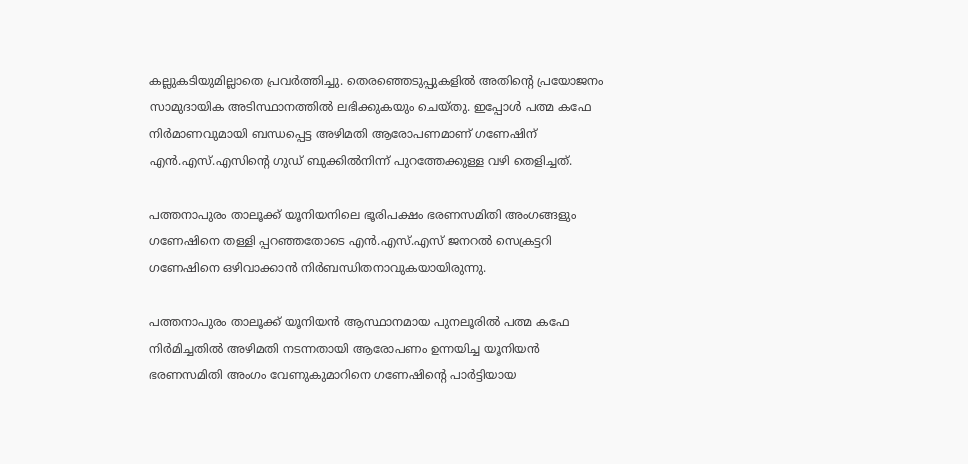കല്ലുകടിയുമില്ലാതെ പ്രവർത്തിച്ചു. തെരഞ്ഞെടുപ്പുകളിൽ അതിന്‍റെ പ്രയോജനം സാമുദായിക അടിസ്ഥാനത്തിൽ ലഭിക്കുകയും ചെയ്തു. ഇപ്പോൾ പത്മ കഫേ നിർമാണവുമായി ബന്ധപ്പെട്ട അഴിമതി ആരോപണമാണ് ഗണേഷിന് എൻ.എസ്.എസിന്‍റെ ഗുഡ് ബുക്കിൽനിന്ന് പുറത്തേക്കുള്ള വഴി തെളിച്ചത്.

പത്തനാപുരം താലൂക്ക് യൂനിയനിലെ ഭൂരിപക്ഷം ഭരണസമിതി അംഗങ്ങളും ഗണേഷിനെ തള്ളി പ്പറഞ്ഞതോടെ എൻ.എസ്.എസ് ജനറൽ സെക്രട്ടറി ഗണേഷിനെ ഒഴിവാക്കാൻ നിർബന്ധിതനാവുകയായിരുന്നു.

പത്തനാപുരം താലൂക്ക് യൂനിയൻ ആസ്ഥാനമായ പുനലൂരിൽ പത്മ കഫേ നിർമിച്ചതിൽ അഴിമതി നടന്നതായി ആരോപണം ഉന്നയിച്ച യൂനിയൻ ഭരണസമിതി അംഗം വേണുകുമാറിനെ ഗണേഷിന്‍റെ പാർട്ടിയായ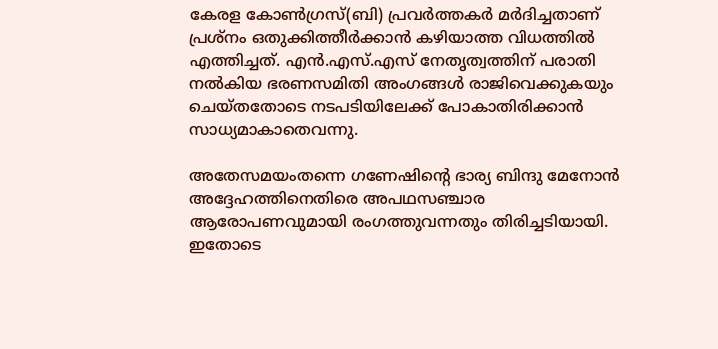കേരള കോൺഗ്രസ്(ബി) പ്രവർത്തകർ മർദിച്ചതാണ് പ്രശ്നം ഒതുക്കിത്തീർക്കാൻ കഴിയാത്ത വിധത്തിൽ എത്തിച്ചത്. എൻ.എസ്.എസ് നേതൃത്വത്തിന് പരാതി നൽകിയ ഭരണസമിതി അംഗങ്ങൾ രാജിവെക്കുകയും ചെയ്തതോടെ നടപടിയിലേക്ക് പോകാതിരിക്കാൻ സാധ്യമാകാതെവന്നു.

അതേസമയംതന്നെ ഗണേഷിന്‍റെ ഭാര്യ ബിന്ദു മേനോൻ അദ്ദേഹത്തിനെതിരെ അപഥസഞ്ചാര ആരോപണവുമായി രംഗത്തുവന്നതും തിരിച്ചടിയായി. ഇതോടെ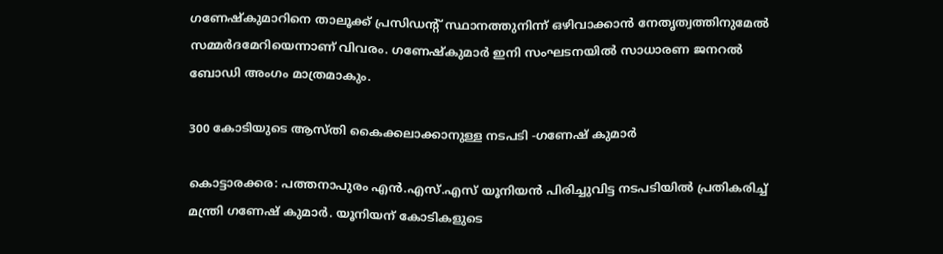ഗണേഷ്‌കുമാറിനെ താലൂക്ക് പ്രസിഡന്റ് സ്ഥാനത്തുനിന്ന് ഒഴിവാക്കാൻ നേതൃത്വത്തിനുമേൽ സമ്മർദമേറിയെന്നാണ് വിവരം. ഗണേഷ്‌കുമാർ ഇനി സംഘടനയിൽ സാധാരണ ജനറൽ ബോഡി അംഗം മാത്രമാകും.

300 കോടിയുടെ ആസ്‌തി കൈക്കലാക്കാനുള്ള നടപടി -ഗണേഷ് കുമാർ

കൊട്ടാരക്കര: പത്തനാപുരം എൻ.എസ്‌.എസ് യൂനിയൻ പിരിച്ചുവിട്ട നടപടിയിൽ പ്രതികരിച്ച് മന്ത്രി ഗണേഷ് കുമാർ. യൂനിയന് കോടികളുടെ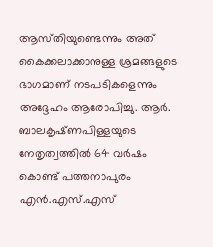ആസ്‌തിയുണ്ടെന്നും അത് കൈക്കലാക്കാനുള്ള ശ്രമങ്ങളുടെ ഭാഗമാണ് നടപടികളെന്നും അദ്ദേഹം ആരോപിച്ചു. ആർ. ബാലകൃഷ്‌ണപിള്ളയുടെ നേതൃത്വത്തിൽ 64 വർഷം കൊണ്ട് പത്തനാപുരം എൻ.എസ്.എസ്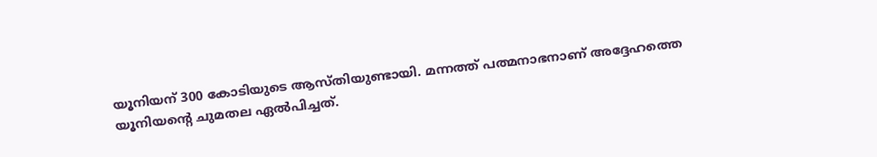യൂനിയന് 300 കോടിയുടെ ആസ്‌തിയുണ്ടായി. മന്നത്ത് പത്മനാഭനാണ് അദ്ദേഹത്തെ യൂനിയന്‍റെ ചുമതല ഏൽപിച്ചത്.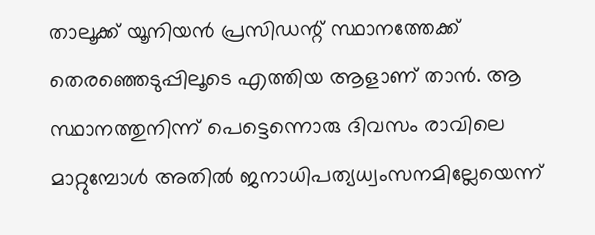താലൂക്ക് യൂനിയൻ പ്രസിഡന്റ് സ്ഥാനത്തേക്ക് തെരഞ്ഞെടുപ്പിലൂടെ എത്തിയ ആളാണ് താൻ. ആ സ്ഥാനത്തുനിന്ന് പെട്ടെന്നൊരു ദിവസം രാവിലെ മാറ്റുമ്പോൾ അതിൽ ജനാധിപത്യധ്വംസനമില്ലേയെന്ന്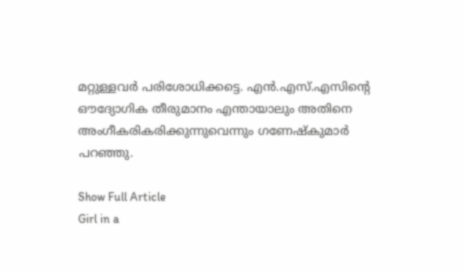മറ്റുള്ളവർ പരിശോധിക്കട്ടെ. എൻ.എസ്‌.എസിന്റെ ഔദ്യോഗിക തീരുമാനം എന്തായാലും അതിനെ അംഗീകരികരിക്കുന്നുവെന്നും ഗണേഷ്‍കുമാർ പറഞ്ഞു.

Show Full Article
Girl in a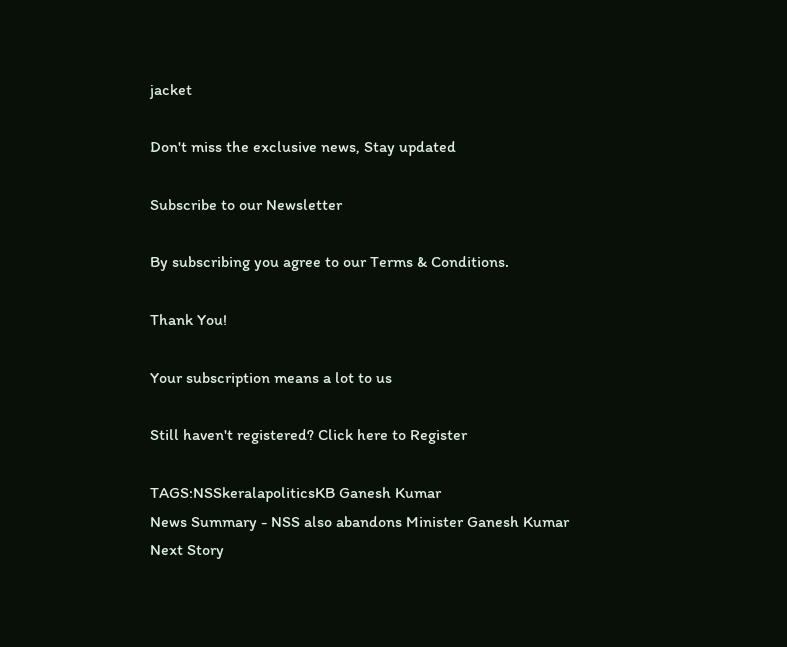jacket

Don't miss the exclusive news, Stay updated

Subscribe to our Newsletter

By subscribing you agree to our Terms & Conditions.

Thank You!

Your subscription means a lot to us

Still haven't registered? Click here to Register

TAGS:NSSkeralapoliticsKB Ganesh Kumar
News Summary - NSS also abandons Minister Ganesh Kumar
Next Story